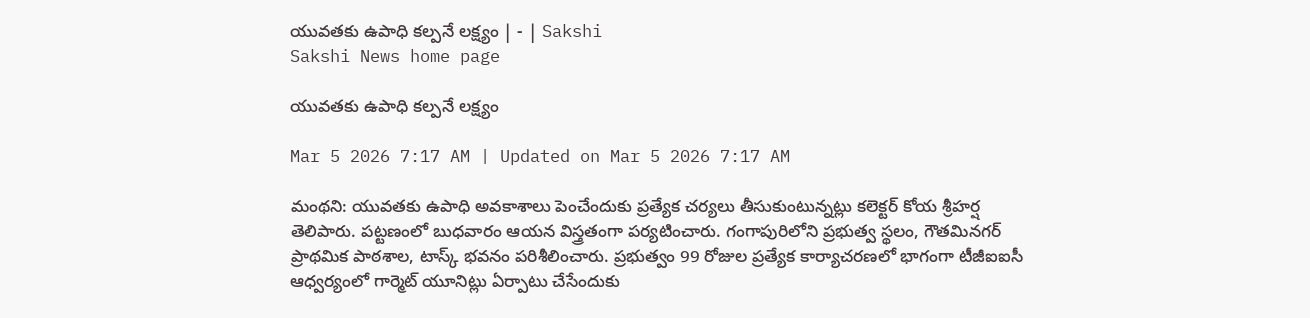యువతకు ఉపాధి కల్పనే లక్ష్యం | - | Sakshi
Sakshi News home page

యువతకు ఉపాధి కల్పనే లక్ష్యం

Mar 5 2026 7:17 AM | Updated on Mar 5 2026 7:17 AM

మంథని: యువతకు ఉపాధి అవకాశాలు పెంచేందుకు ప్రత్యేక చర్యలు తీసుకుంటున్నట్లు కలెక్టర్‌ కోయ శ్రీహర్ష తెలిపారు. పట్టణంలో బుధవారం ఆయన విస్త్రతంగా పర్యటించారు. గంగాపురిలోని ప్రభుత్వ స్థలం, గౌతమినగర్‌ ప్రాథమిక పాఠశాల, టాస్క్‌ భవనం పరిశీలించారు. ప్రభుత్వం 99 రోజుల ప్రత్యేక కార్యాచరణలో భాగంగా టీజీఐఐసీ ఆధ్వర్యంలో గార్మెట్‌ యూనిట్లు ఏర్పాటు చేసేందుకు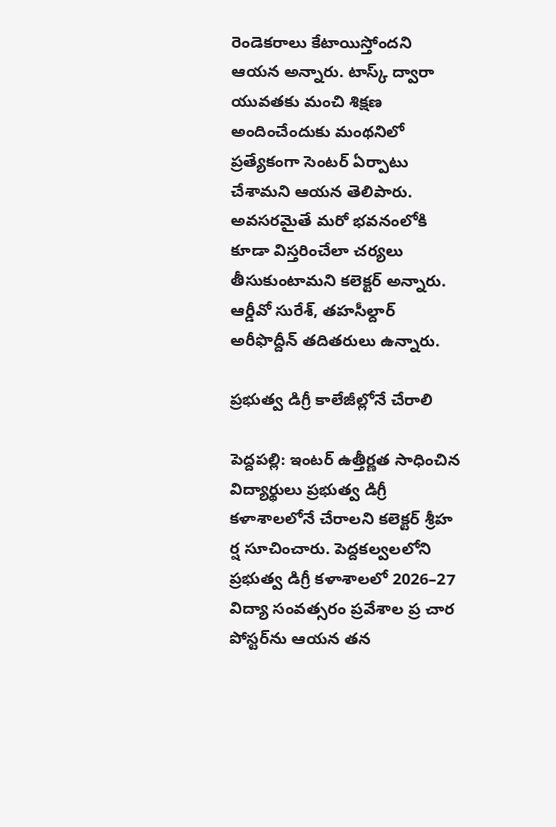రెండెకరాలు కేటాయిస్తోందని ఆయన అన్నారు. టాస్క్‌ ద్వారా యువతకు మంచి శిక్షణ అందించేందుకు మంథనిలో ప్రత్యేకంగా సెంటర్‌ ఏర్పాటు చేశామని ఆయన తెలిపారు. అవసరమైతే మరో భవనంలోకి కూడా విస్తరించేలా చర్యలు తీసుకుంటామని కలెక్టర్‌ అన్నారు. ఆర్డీవో సురేశ్‌, తహసీల్దార్‌ అరీఫొద్దీన్‌ తదితరులు ఉన్నారు.

ప్రభుత్వ డిగ్రీ కాలేజీల్లోనే చేరాలి

పెద్దపల్లి: ఇంటర్‌ ఉత్తీర్ణత సాధించిన విద్యార్థులు ప్రభుత్వ డిగ్రీ కళాశాలలోనే చేరాలని కలెక్టర్‌ శ్రీహ ర్ష సూచించారు. పెద్దకల్వలలోని ప్రభుత్వ డిగ్రీ కళాశాలలో 2026–27 విద్యా సంవత్సరం ప్రవేశాల ప్ర చార పోస్టర్‌ను ఆయన తన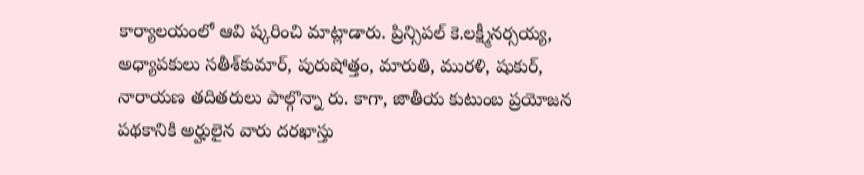కార్యాలయంలో ఆవి ష్కరించి మాట్లాడారు. ప్రిన్సిపల్‌ కె.లక్ష్మీనర్సయ్య, అధ్యాపకులు సతీశ్‌కుమార్‌, పురుషోత్తం, మారుతి, మురళి, షుకుర్‌, నారాయణ తదితరులు పాల్గొన్నా రు. కాగా, జాతీయ కుటుంబ ప్రయోజన పథకానికి అర్హులైన వారు దరఖాస్తు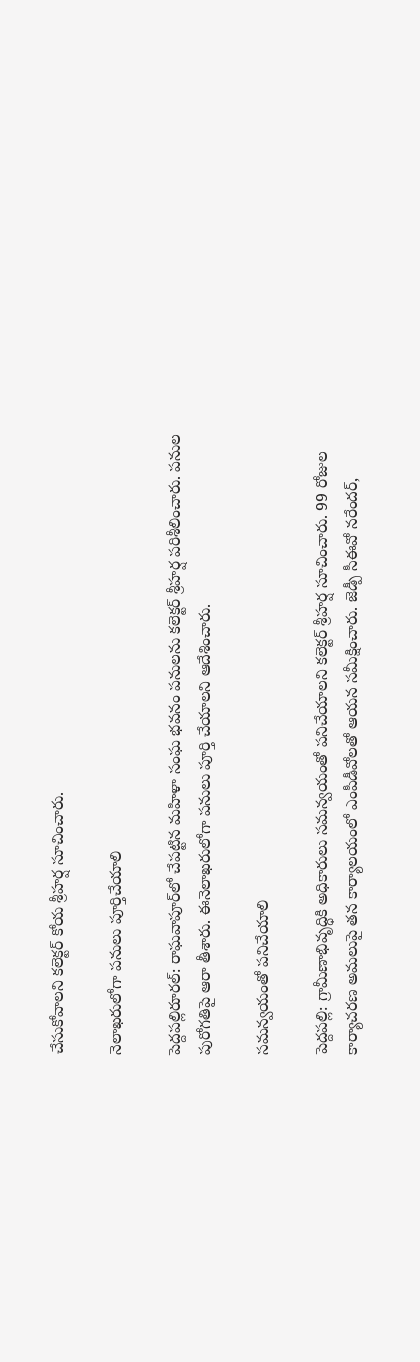చేసుకోవాలని కలెక్టర్‌ కోయ శ్రీహర్ష సూచించారు.

నెలాఖరులోగా పనులు పూర్తిచేయాలి

పెద్దపల్లిరూరల్‌: రాఘవాపూర్‌లో చేపట్టిన మహిళా సంఘ భవనం పనులను కలెక్టర్‌ శ్రీహర్ష పరిశీలించారు. పనుల పురోగతిపై ఆరా తీశారు. ఈనెలాఖరులోగా పనులు పూర్తి చేయాలని ఆదేశించారు.

సమన్వయంతో పనిచేయాలి

పెద్దపల్లి: గ్రామీణాభివృద్ధికి అధికారులు సమన్వయంతో పనిచేయాలని కలెక్టర్‌ శ్రీహర్ష సూచించారు. 99 రోజుల కార్యాచరణ అమలుపై తన కార్యాలయంలో ఎంపీడీవోలతో ఆయన సమీక్షించారు. జెడ్పీ సీఈవో నరేందర్‌,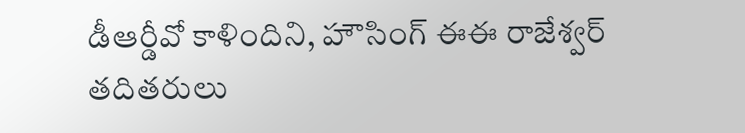డీఆర్డీవో కాళిందిని, హౌసింగ్‌ ఈఈ రాజేశ్వర్‌ తదితరులు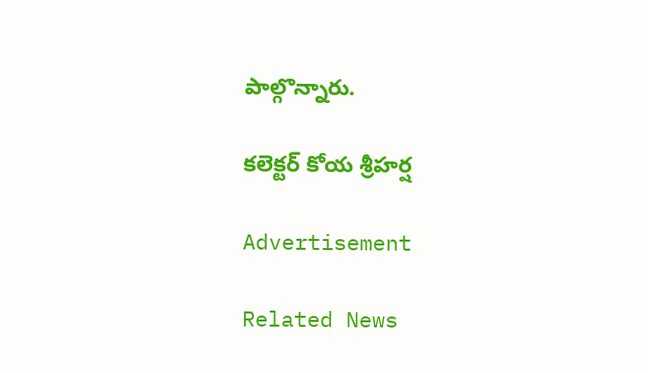పాల్గొన్నారు.

కలెక్టర్‌ కోయ శ్రీహర్ష

Advertisement

Related News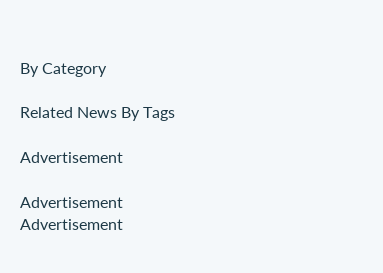By Category

Related News By Tags

Advertisement

Advertisement
Advertisement